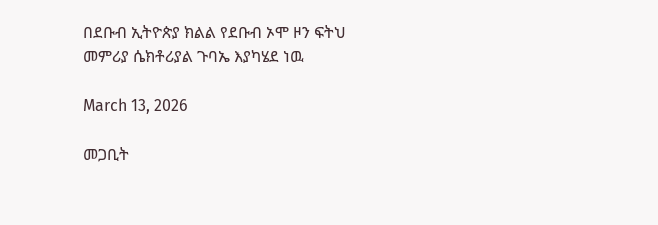በደቡብ ኢትዮጵያ ክልል የደቡብ ኦሞ ዞን ፍትህ መምሪያ ሴክቶሪያል ጉባኤ እያካሄደ ነዉ

March 13, 2026

መጋቢት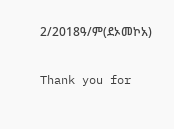2/2018ዓ/ም(ደኦመኮአ)

Thank you for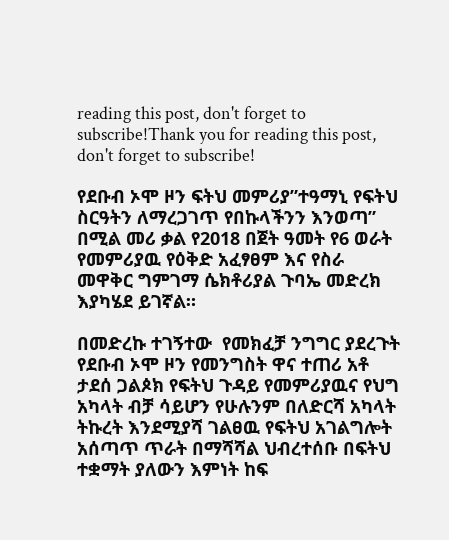reading this post, don't forget to subscribe!Thank you for reading this post, don't forget to subscribe!

የደቡብ ኦሞ ዞን ፍትህ መምሪያ”ተዓማኒ የፍትህ ስርዓትን ለማረጋገጥ የበኩላችንን እንወጣ” በሚል መሪ ቃል የ2018 በጀት ዓመት የ6 ወራት የመምሪያዉ የዕቅድ አፈፃፀም እና የስራ መዋቅር ግምገማ ሴክቶሪያል ጉባኤ መድረክ እያካሄደ ይገኛል።

በመድረኩ ተገኝተው  የመክፈቻ ንግግር ያደረጉት የደቡብ ኦሞ ዞን የመንግስት ዋና ተጠሪ አቶ ታደሰ ጋልጶክ የፍትህ ጉዳይ የመምሪያዉና የህግ አካላት ብቻ ሳይሆን የሁሉንም በለድርሻ አካላት ትኩረት እንደሚያሻ ገልፀዉ የፍትህ አገልግሎት አሰጣጥ ጥራት በማሻሻል ህብረተሰቡ በፍትህ ተቋማት ያለውን እምነት ከፍ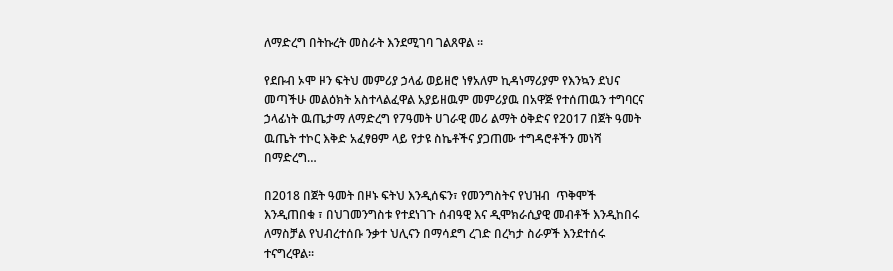ለማድረግ በትኩረት መስራት እንደሚገባ ገልጸዋል ።

የደቡብ ኦሞ ዞን ፍትህ መምሪያ ኃላፊ ወይዘሮ ነፃአለም ኪዳነማሪያም የእንኳን ደህና መጣችሁ መልዕክት አስተላልፈዋል አያይዘዉም መምሪያዉ በአዋጅ የተሰጠዉን ተግባርና ኃላፊነት ዉጤታማ ለማድረግ የ7ዓመት ሀገራዊ መሪ ልማት ዕቅድና የ2017 በጀት ዓመት ዉጤት ተኮር እቅድ አፈፃፀም ላይ የታዩ ስኬቶችና ያጋጠሙ ተግዳሮቶችን መነሻ በማድረግ…

በ2018 በጀት ዓመት በዞኑ ፍትህ እንዲሰፍን፣ የመንግስትና የህዝብ  ጥቅሞች እንዲጠበቁ ፣ በህገመንግስቱ የተደነገጉ ሰብዓዊ እና ዲሞክራሲያዊ መብቶች እንዲከበሩ ለማስቻል የህብረተሰቡ ንቃተ ህሊናን በማሳደግ ረገድ በረካታ ስራዎች እንደተሰሩ ተናግረዋል።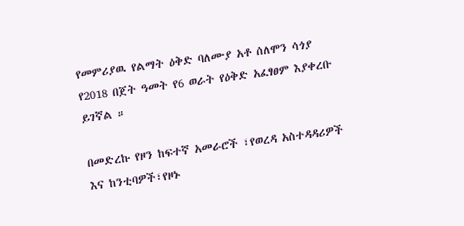የመምሪያዉ የልማት ዕቅድ ባለሙያ አቶ ሰለሞን ሳጎያ የ2018 በጀት ዓመት የ6 ወራት የዕቅድ አፈፃፀም እያቀረቡ ይገኛል ።

በመድረኩ የዞን ከፍተኛ አመራሮች ፣የወረዳ አስተዳዳሪዎች እና ከንቲባዎች፣የዞኑ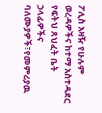ፖሊስ አዛዥ የሁሉም ወረዳዎችና ከተማ አስተዳደር የፍትህ ጸህፈት ቤት ኃላፊዎችና ባለሙያዎች፣የመምሪያዉ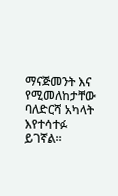ማናጅመንት እና የሚመለከታቸው  ባለድርሻ አካላት እየተሳተፉ ይገኛል፡፡